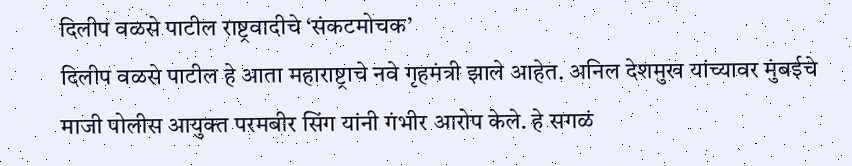दिलीप वळसे पाटील राष्ट्रवादीचे ‘संकटमोचक’
दिलीप वळसे पाटील हे आता महाराष्ट्राचे नवे गृहमंत्री झाले आहेत. अनिल देशमुख यांच्यावर मुंबईचे माजी पोलीस आयुक्त परमबीर सिंग यांनी गंभीर आरोप केले. हे सगळं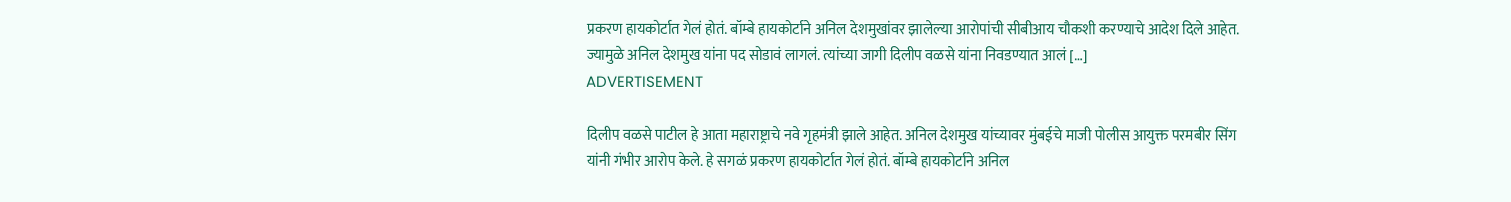प्रकरण हायकोर्टात गेलं होतं. बॉम्बे हायकोर्टाने अनिल देशमुखांवर झालेल्या आरोपांची सीबीआय चौकशी करण्याचे आदेश दिले आहेत. ज्यामुळे अनिल देशमुख यांना पद सोडावं लागलं. त्यांच्या जागी दिलीप वळसे यांना निवडण्यात आलं […]
ADVERTISEMENT

दिलीप वळसे पाटील हे आता महाराष्ट्राचे नवे गृहमंत्री झाले आहेत. अनिल देशमुख यांच्यावर मुंबईचे माजी पोलीस आयुक्त परमबीर सिंग यांनी गंभीर आरोप केले. हे सगळं प्रकरण हायकोर्टात गेलं होतं. बॉम्बे हायकोर्टाने अनिल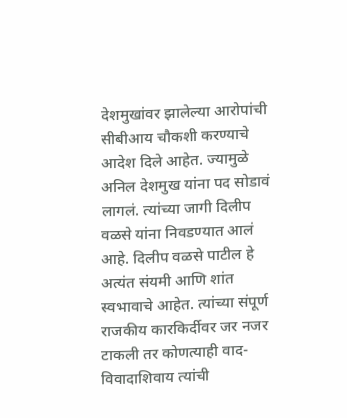देशमुखांवर झालेल्या आरोपांची सीबीआय चौकशी करण्याचे आदेश दिले आहेत. ज्यामुळे अनिल देशमुख यांना पद सोडावं लागलं. त्यांच्या जागी दिलीप वळसे यांना निवडण्यात आलं आहे. दिलीप वळसे पाटील हे अत्यंत संयमी आणि शांत स्वभावाचे आहेत. त्यांच्या संपूर्ण राजकीय कारकिर्दीवर जर नजर टाकली तर कोणत्याही वाद-विवादाशिवाय त्यांची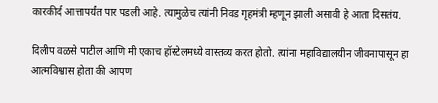कारकीर्द आत्तापर्यंत पार पडली आहे. त्यामुळेच त्यांनी निवड गृहमंत्री म्हणून झाली असावी हे आता दिसतंय.

दिलीप वळसे पाटील आणि मी एकाच हॉस्टेलमध्ये वास्तव्य करत होतो. त्यांना महाविद्यालयीन जीवनापासून हा आत्मविश्वास होता की आपण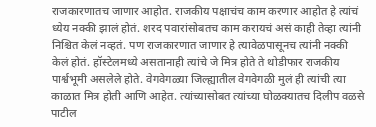राजकारणातच जाणार आहोत. राजकीय पक्षाचंच काम करणार आहोत हे त्यांचं ध्येय नक्की झालं होतं. शरद पवारांसोबतच काम करायचं असं काही तेव्हा त्यांनी निश्चित केलं नव्हतं. पण राजकारणात जाणार हे त्यावेळपासूनच त्यांनी नक्की केलं होतं. हॉस्टेलमध्ये असतानाही त्यांचे जे मित्र होते ते थोडीफार राजकीय पार्श्वभूमी असलेले होते. वेगवेगळ्या जिल्ह्यातील वेगवेगळी मुलं ही त्यांची त्या काळात मित्र होती आणि आहेत. त्यांच्यासोबत त्यांच्या घोळक्यातच दिलीप वळसे पाटील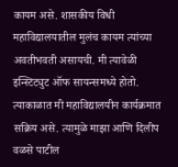कायम असे. शासकीय विधी महाविद्यालयातील मुलंच कायम त्यांच्या अवतीभवती असायची. मी त्यावेळी इन्स्टिट्युट ऑफ सायन्समध्ये होतो. त्याकाळात मी महाविद्यालयीन कार्यक्रमात सक्रिय असे. त्यामुळे माझा आणि दिलीप वळसे पाटील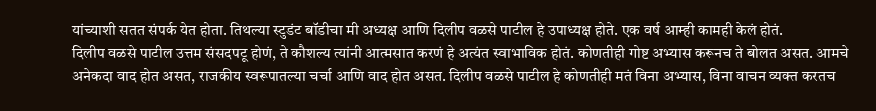यांच्याशी सतत संपर्क येत होता. तिथल्या स्टुडंट बॉडीचा मी अध्यक्ष आणि दिलीप वळसे पाटील हे उपाध्यक्ष होते. एक वर्ष आम्ही कामही केलं होतं.
दिलीप वळसे पाटील उत्तम संसदपटू होणं, ते कौशल्य त्यांनी आत्मसात करणं हे अत्यंत स्वाभाविक होतं. कोणतीही गोष्ट अभ्यास करूनच ते बोलत असत. आमचे अनेकदा वाद होत असत, राजकीय स्वरूपातल्या चर्चा आणि वाद होत असत. दिलीप वळसे पाटील हे कोणतीही मतं विना अभ्यास, विना वाचन व्यक्त करतच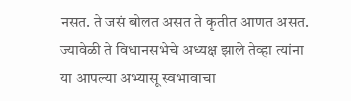नसत. ते जसं बोलत असत ते कृतीत आणत असत. ज्यावेळी ते विधानसभेचे अध्यक्ष झाले तेव्हा त्यांना या आपल्या अभ्यासू स्वभावाचा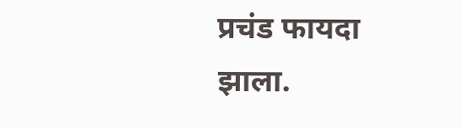प्रचंड फायदा झाला.